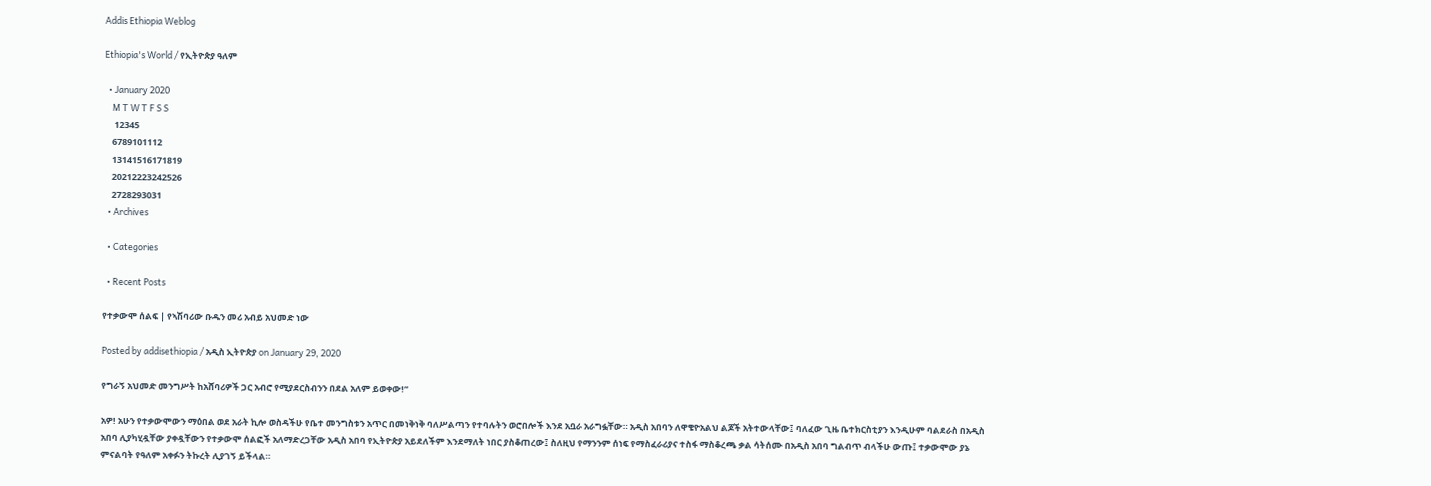Addis Ethiopia Weblog

Ethiopia's World / የኢትዮጵያ ዓለም

  • January 2020
    M T W T F S S
     12345
    6789101112
    13141516171819
    20212223242526
    2728293031
  • Archives

  • Categories

  • Recent Posts

የተቃውሞ ሰልፍ | የኣሽባሪው ቡዱን መሪ አብይ አህመድ ነው

Posted by addisethiopia / አዲስ ኢትዮጵያ on January 29, 2020

የግራኝ አህመድ መንግሥት ከአሸባሪዎች ጋር አብሮ የሚያደርስብንን በደል አለም ይወቀው!”

አዎ! አሁን የተቃውሞውን ማዕበል ወደ አራት ኪሎ ወስዳችሁ የቤተ መንግስቱን አጥር በመነቅነቅ ባለሥልጣን የተባሉትን ወሮበሎች እንደ አቧራ አራግፏቸው። አዲስ አበባን ለዋቄዮአልህ ልጆች አትተውላቸው፤ ባለፈው ጊዜ ቤተክርስቲያን እንዲሁም ባልደራስ በአዲስ አበባ ሊያካሂዷቸው ያቀዷቸውን የተቃውሞ ሰልፎች አለማድረጋቸው አዲስ አበባ የኢትዮጵያ አይደለችም እንደማለት ነበር ያስቆጠረው፤ ስለዚህ የማንንም ሰነፍ የማስፈራሪያና ተስፋ ማስቆረጫ ቃል ሳትሰሙ በአዲስ አበባ ግልብጥ ብላችሁ ውጡ፤ ተቃውሞው ያኔ ምናልባት የዓለም አቀፉን ትኩረት ሊያገኝ ይችላል።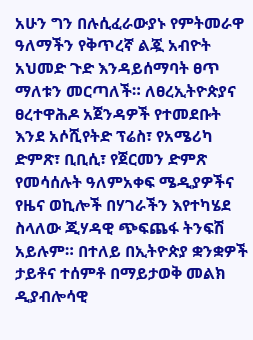አሁን ግን በሉሲፈራውያኑ የምትመራዋ ዓለማችን የቅጥረኛ ልጇ አብዮት አህመድ ጉድ እንዳይሰማባት ፀጥ ማለቱን መርጣለች። ለፀረኢትዮጵያና ፀረተዋሕዶ አጀንዳዎች የተመደቡት እንደ አሶሺየትድ ፕሬስ፣ የአሜሪካ ድምጽ፣ ቢቢሲ፣ የጀርመን ድምጽ የመሳሰሉት ዓለምአቀፍ ሜዲያዎችና የዜና ወኪሎች በሃገራችን እየተካሄደ ስላለው ጂሃዳዊ ጭፍጨፋ ትንፍሽ አይሉም። በተለይ በኢትዮጵያ ቋንቋዎች ታይቶና ተሰምቶ በማይታወቅ መልክ ዲያብሎሳዊ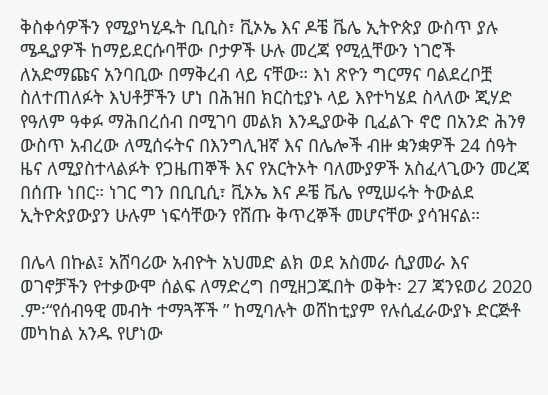ቅስቀሳዎችን የሚያካሂዱት ቢቢስ፣ ቪኦኤ እና ዶቼ ቬሌ ኢትዮጵያ ውስጥ ያሉ ሜዲያዎች ከማይደርሱባቸው ቦታዎች ሁሉ መረጃ የሚሏቸውን ነገሮች ለአድማጩና አንባቢው በማቅረብ ላይ ናቸው። እነ ጽዮን ግርማና ባልደረቦቿ ስለተጠለፉት እህቶቻችን ሆነ በሕዝበ ክርስቲያኑ ላይ እየተካሄደ ስላለው ጂሃድ የዓለም ዓቀፉ ማሕበረሰብ በሚገባ መልክ እንዲያውቅ ቢፈልጉ ኖሮ በአንድ ሕንፃ ውስጥ አብረው ለሚሰሩትና በእንግሊዝኛ እና በሌሎች ብዙ ቋንቋዎች 24 ሰዓት ዜና ለሚያስተላልፉት የጋዜጠኞች እና የአርትኦት ባለሙያዎች አስፈላጊውን መረጃ በሰጡ ነበር። ነገር ግን በቢቢሲ፣ ቪኦኤ እና ዶቼ ቬሌ የሚሠሩት ትውልደ ኢትዮጵያውያን ሁሉም ነፍሳቸውን የሸጡ ቅጥረኞች መሆናቸው ያሳዝናል።

በሌላ በኩል፤ አሸባሪው አብዮት አህመድ ልክ ወደ አስመራ ሲያመራ እና ወገኖቻችን የተቃውሞ ሰልፍ ለማድረግ በሚዘጋጁበት ወቅት፡ 27 ጃንዩወሪ 2020 .ም፡“የሰብዓዊ መብት ተማጓቾች ” ከሚባሉት ወሸከቲያም የሉሲፈራውያኑ ድርጅቶ መካከል አንዱ የሆነው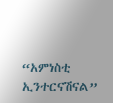“አምነስቲ ኢንተርናሽናል”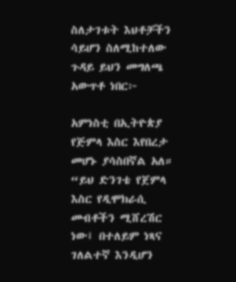ስለታገቱት እህቶቻችን ሳይሆን ስለሚከተለው ጉዳይ ይህን መግለጫ አውጥቶ ነበር፦

አምነስቲ በኢትዮጵያ የጅምላ እስር እየበረታ መሆኑ ያሳስበኛል አለ። “ይህ ድንገቴ የጀምላ እስር የዲሞክራሲ መብቶችን ሚሸረሽር ነው፤ በተለይም ነጻና ገለልተኛ እንዲሆን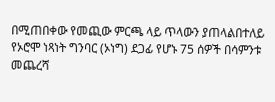በሚጠበቀው የመጪው ምርጫ ላይ ጥላውን ያጠላልበተለይ የኦሮሞ ነጻነት ግንባር (ኦነግ) ደጋፊ የሆኑ 75 ሰዎች በሳምንቱ መጨረሻ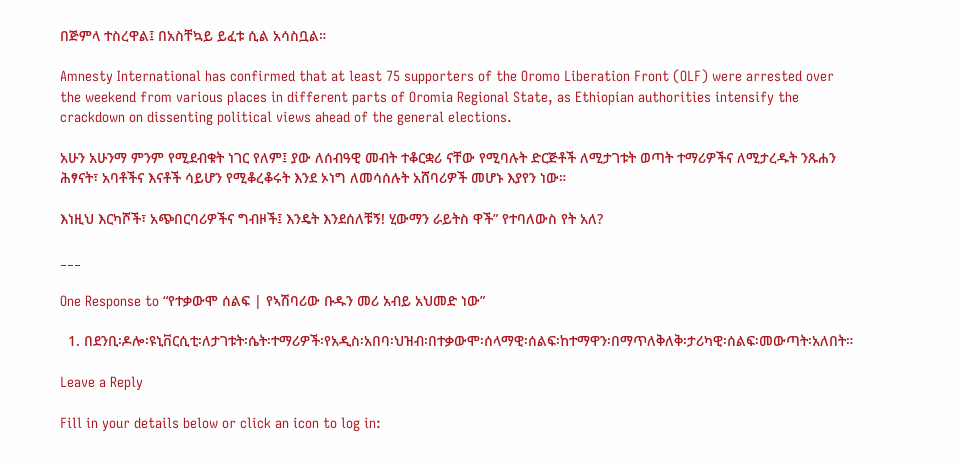በጅምላ ተስረዋል፤ በአስቸኳይ ይፈቱ ሲል አሳስቧል።

Amnesty International has confirmed that at least 75 supporters of the Oromo Liberation Front (OLF) were arrested over the weekend from various places in different parts of Oromia Regional State, as Ethiopian authorities intensify the crackdown on dissenting political views ahead of the general elections.

አሁን አሁንማ ምንም የሚደብቁት ነገር የለም፤ ያው ለሰብዓዊ መብት ተቆርቋሪ ናቸው የሚባሉት ድርጅቶች ለሚታገቱት ወጣት ተማሪዎችና ለሚታረዱት ንጹሐን ሕፃናት፣ አባቶችና እናቶች ሳይሆን የሚቆረቆሩት እንደ ኦነግ ለመሳሰሉት አሸባሪዎች መሆኑ እያየን ነው።

እነዚህ እርካሾች፣ አጭበርባሪዎችና ግብዞች፤ እንዴት እንደሰለቹኝ! ሂውማን ራይትስ ዋች” የተባለውስ የት አለ?

___

One Response to “የተቃውሞ ሰልፍ | የኣሽባሪው ቡዱን መሪ አብይ አህመድ ነው”

  1. በደንቢ፡ዶሎ፡ዩኒቨርሲቲ፡ለታገቱት፡ሴት፡ተማሪዎች፡የአዲስ፡አበባ፡ህዝብ፡በተቃውሞ፡ሰላማዊ፡ሰልፍ፡ከተማዋን፡በማጥለቅለቅ፡ታሪካዊ፡ሰልፍ፡መውጣት፡አለበት።

Leave a Reply

Fill in your details below or click an icon to log in: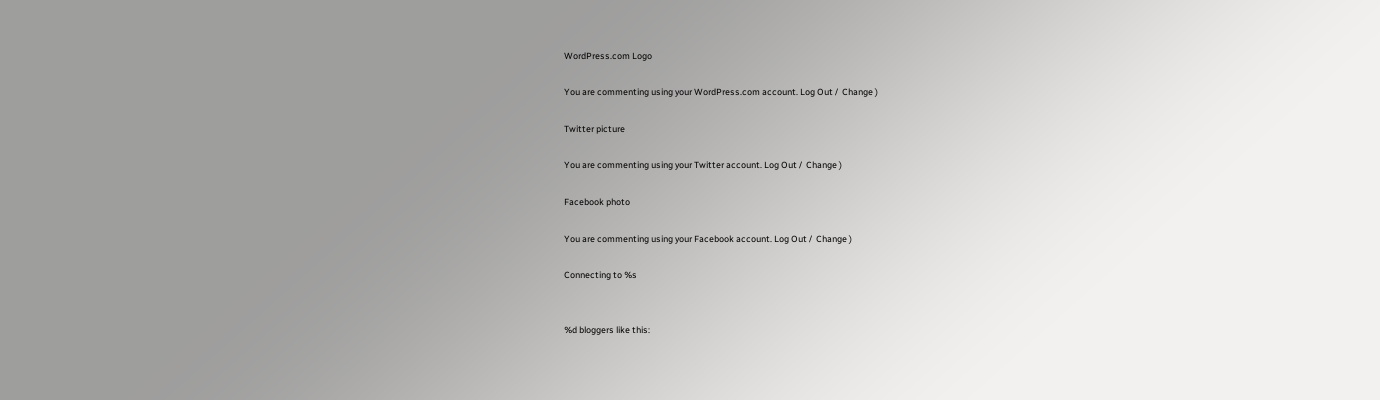WordPress.com Logo

You are commenting using your WordPress.com account. Log Out /  Change )

Twitter picture

You are commenting using your Twitter account. Log Out /  Change )

Facebook photo

You are commenting using your Facebook account. Log Out /  Change )

Connecting to %s


%d bloggers like this: